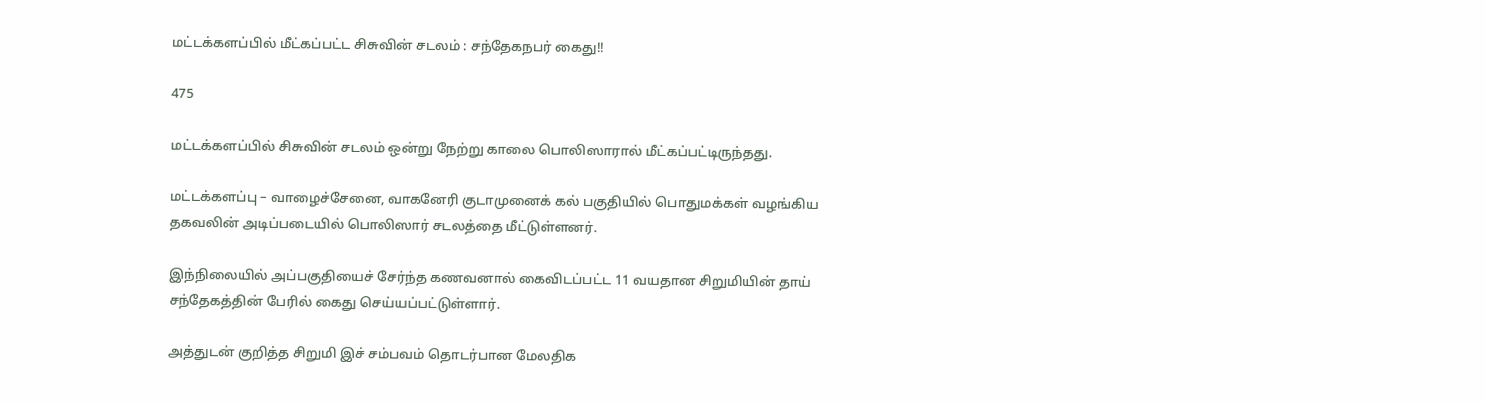மட்டக்களப்பில் மீட்கப்பட்ட சிசுவின் சடலம் : சந்தேகநபர் கைது!!

475

மட்டக்களப்பில் சிசுவின் சடலம் ஒன்று நேற்று காலை பொலிஸாரால் மீட்கப்பட்டிருந்தது.

மட்டக்களப்பு – வாழைச்சேனை, வாகனேரி குடாமுனைக் கல் பகுதியில் பொதுமக்கள் வழங்கிய தகவலின் அடிப்படையில் பொலிஸார் சடலத்தை மீட்டுள்ளனர்.

இந்நிலையில் அப்பகுதியைச் சேர்ந்த கணவனால் கைவிடப்பட்ட 11 வயதான சிறுமியின் தாய் சந்தேகத்தின் பேரில் கைது செய்யப்பட்டுள்ளார்.

அத்துடன் குறித்த சிறுமி இச் சம்பவம் தொடர்பான மேலதிக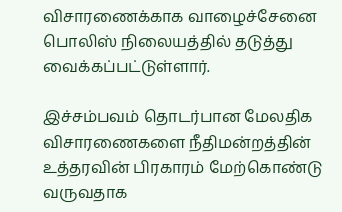விசாரணைக்காக வாழைச்சேனை பொலிஸ் நிலையத்தில் தடுத்து வைக்கப்பட்டுள்ளார்.

இச்சம்பவம் தொடர்பான மேலதிக விசாரணைகளை நீதிமன்றத்தின் உத்தரவின் பிரகாரம் மேற்கொண்டு வருவதாக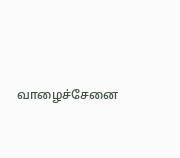வாழைச்சேனை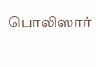பொலிஸார்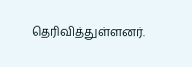தெரிவித்துள்ளனர்.